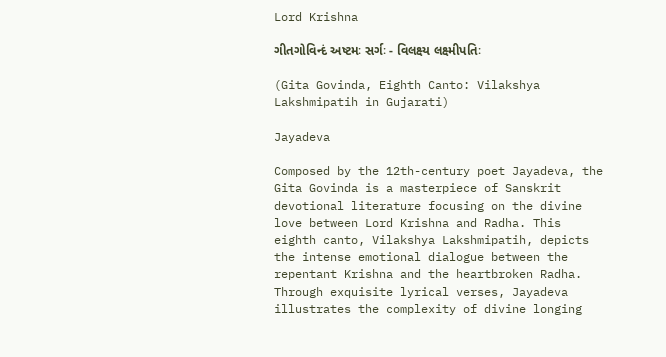Lord Krishna

ગીતગોવિન્દં અષ્ટમઃ સર્ગઃ - વિલક્ષ્ય લક્ષ્મીપતિઃ

(Gita Govinda, Eighth Canto: Vilakshya Lakshmipatih in Gujarati)

Jayadeva

Composed by the 12th-century poet Jayadeva, the Gita Govinda is a masterpiece of Sanskrit devotional literature focusing on the divine love between Lord Krishna and Radha. This eighth canto, Vilakshya Lakshmipatih, depicts the intense emotional dialogue between the repentant Krishna and the heartbroken Radha. Through exquisite lyrical verses, Jayadeva illustrates the complexity of divine longing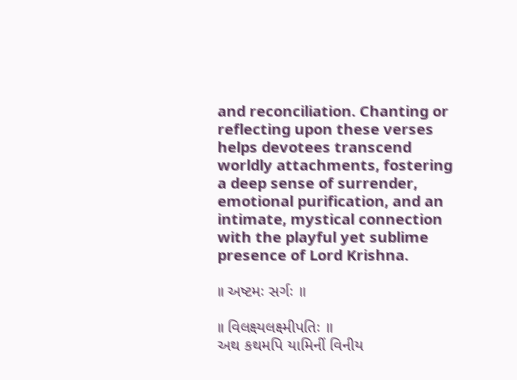and reconciliation. Chanting or reflecting upon these verses helps devotees transcend worldly attachments, fostering a deep sense of surrender, emotional purification, and an intimate, mystical connection with the playful yet sublime presence of Lord Krishna.

॥ અષ્ટમઃ સર્ગઃ ॥

॥ વિલક્ષ્યલક્ષ્મીપતિઃ ॥
અથ કથમપિ યામિનીં વિનીય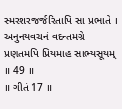સ્મરશરજર્જરિતાપિ સા પ્રભાતે ।
અનુનયવચનં વદન્તમગ્રે પ્રણતમપિ પ્રિયમાહ સાભ્યસૂયમ્ ॥ 49 ॥
॥ ગીતં 17 ॥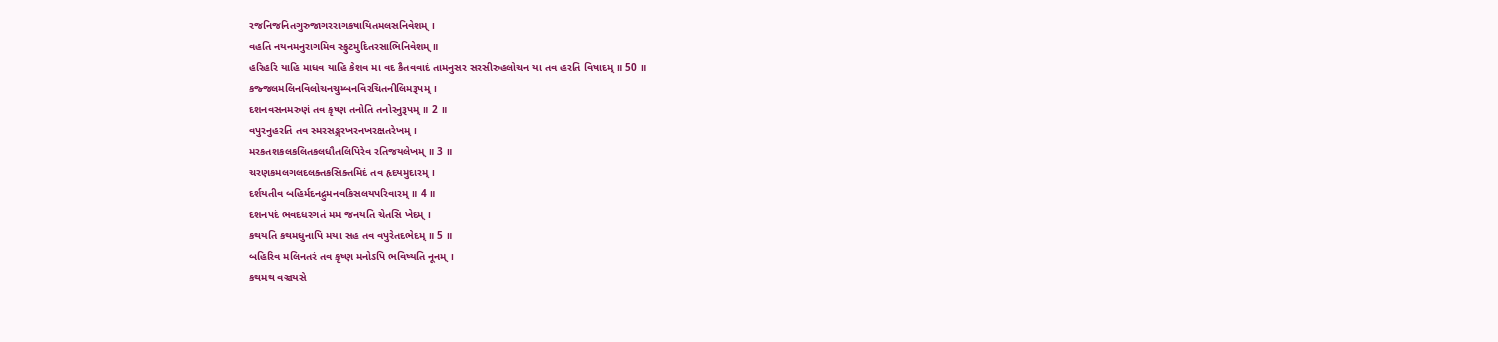રજનિજનિતગુરુજાગરરાગકષાયિતમલસનિવેશમ્ ।
વહતિ નયનમનુરાગમિવ સ્ફુટમુદિતરસાભિનિવેશમ્ ॥
હરિહરિ યાહિ માધવ યાહિ કેશવ મા વદ કૈતવવાદં તામનુસર સરસીરુહલોચન યા તવ હરતિ વિષાદમ્ ॥ 50 ॥
કજ્જલમલિનવિલોચનચુમ્બનવિરચિતનીલિમરૂપમ્ ।
દશનવસનમરુણં તવ કૃષ્ણ તનોતિ તનોરનુરૂપમ્ ॥ 2 ॥
વપુરનુહરતિ તવ સ્મરસઙ્ગરખરનખરક્ષતરેખમ્ ।
મરકતશકલકલિતકલધૌતલિપિરેવ રતિજયલેખમ્ ॥ 3 ॥
ચરણકમલગલદલક્તકસિક્તમિદં તવ હૃદયમુદારમ્ ।
દર્શયતીવ બહિર્મદનદ્રુમનવકિસલયપરિવારમ્ ॥ 4 ॥
દશનપદં ભવદધરગતં મમ જનયતિ ચેતસિ ખેદમ્ ।
કથયતિ કથમધુનાપિ મયા સહ તવ વપુરેતદભેદમ્ ॥ 5 ॥
બહિરિવ મલિનતરં તવ કૃષ્ણ મનોઽપિ ભવિષ્યતિ નૂનમ્ ।
કથમથ વઞ્ચયસે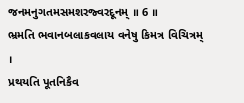જનમનુગતમસમશરજ્વરદૂનમ્ ॥ 6 ॥
ભ્રમતિ ભવાનબલાકવલાય વનેષુ કિમત્ર વિચિત્રમ્ ।
પ્રથયતિ પૂતનિકૈવ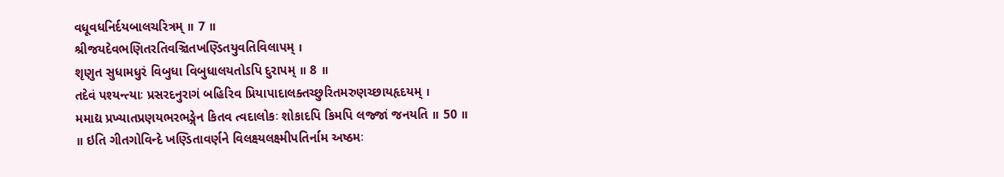વધૂવધનિર્દયબાલચરિત્રમ્ ॥ 7 ॥
શ્રીજયદેવભણિતરતિવઞ્ચિતખણ્ડિતયુવતિવિલાપમ્ ।
શૃણુત સુધામધુરં વિબુધા વિબુધાલયતોઽપિ દુરાપમ્ ॥ 8 ॥
તદેવં પશ્યન્ત્યાઃ પ્રસરદનુરાગં બહિરિવ પ્રિયાપાદાલક્તચ્છુરિતમરુણચ્છાયહૃદયમ્ ।
મમાદ્ય પ્રખ્યાતપ્રણયભરભઙ્ગેન કિતવ ત્વદાલોકઃ શોકાદપિ કિમપિ લજ્જાં જનયતિ ॥ 50 ॥
॥ ઇતિ ગીતગોવિન્દે ખણ્ડિતાવર્ણને વિલક્ષ્યલક્ષ્મીપતિર્નામ અષ્ઠમઃ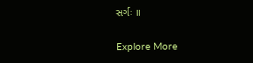સર્ગઃ ॥

Explore More